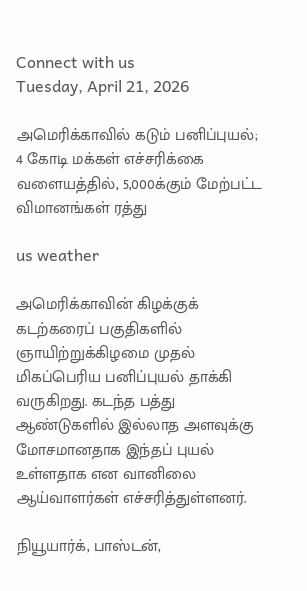Connect with us
Tuesday, April 21, 2026

அமெரிக்காவில் கடும் பனிப்புயல்; 4 கோடி மக்கள் எச்சரிக்கை வளையத்தில், 5,000க்கும் மேற்பட்ட விமானங்கள் ரத்து

us weather

அமெரிக்காவின் கிழக்குக் கடற்கரைப் பகுதிகளில் ஞாயிற்றுக்கிழமை முதல் மிகப்பெரிய பனிப்புயல் தாக்கி வருகிறது. கடந்த பத்து ஆண்டுகளில் இல்லாத அளவுக்கு மோசமானதாக இந்தப் புயல் உள்ளதாக என வானிலை ஆய்வாளர்கள் எச்சரித்துள்ளனர்.

நியூயார்க், பாஸ்டன்,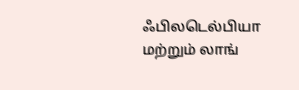ஃபிலடெல்பியா மற்றும் லாங்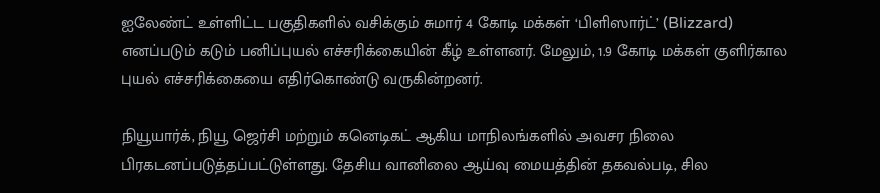ஐலேண்ட் உள்ளிட்ட பகுதிகளில் வசிக்கும் சுமார் 4 கோடி மக்கள் ‘பிளிஸார்ட்’ (Blizzard) எனப்படும் கடும் பனிப்புயல் எச்சரிக்கையின் கீழ் உள்ளனர். மேலும், 1.9 கோடி மக்கள் குளிர்கால புயல் எச்சரிக்கையை எதிர்கொண்டு வருகின்றனர்.

நியூயார்க், நியூ ஜெர்சி மற்றும் கனெடிகட் ஆகிய மாநிலங்களில் அவசர நிலை பிரகடனப்படுத்தப்பட்டுள்ளது. தேசிய வானிலை ஆய்வு மையத்தின் தகவல்படி, சில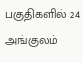பகுதிகளில் 24 அங்குலம்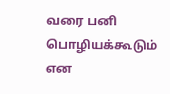வரை பனி பொழியக்கூடும் என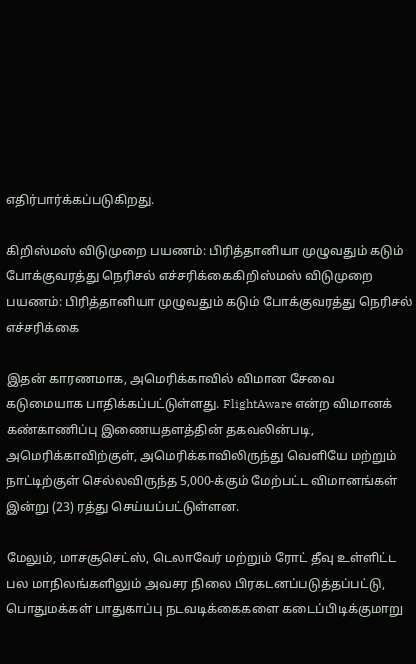எதிர்பார்க்கப்படுகிறது.

கிறிஸ்மஸ் விடுமுறை பயணம்: பிரித்தானியா முழுவதும் கடும் போக்குவரத்து நெரிசல் எச்சரிக்கைகிறிஸ்மஸ் விடுமுறை பயணம்: பிரித்தானியா முழுவதும் கடும் போக்குவரத்து நெரிசல் எச்சரிக்கை

இதன் காரணமாக, அமெரிக்காவில் விமான சேவை கடுமையாக பாதிக்கப்பட்டுள்ளது. FlightAware என்ற விமானக் கண்காணிப்பு இணையதளத்தின் தகவலின்படி, அமெரிக்காவிற்குள், அமெரிக்காவிலிருந்து வெளியே மற்றும் நாட்டிற்குள் செல்லவிருந்த 5,000-க்கும் மேற்பட்ட விமானங்கள் இன்று (23) ரத்து செய்யப்பட்டுள்ளன.

மேலும், மாசசூசெட்ஸ், டெலாவேர் மற்றும் ரோட் தீவு உள்ளிட்ட பல மாநிலங்களிலும் அவசர நிலை பிரகடனப்படுத்தப்பட்டு, பொதுமக்கள் பாதுகாப்பு நடவடிக்கைகளை கடைப்பிடிக்குமாறு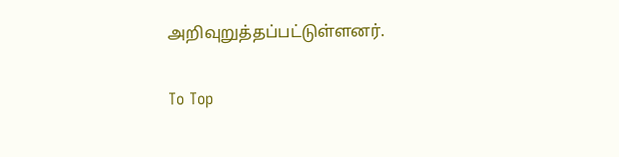அறிவுறுத்தப்பட்டுள்ளனர்.

To Top